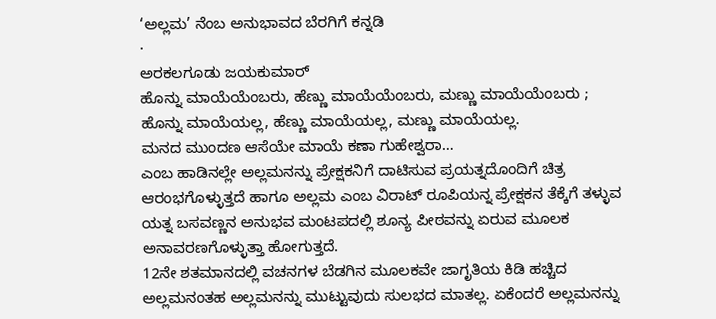‘ಅಲ್ಲಮ’ ನೆಂಬ ಅನುಭಾವದ ಬೆರಗಿಗೆ ಕನ್ನಡಿ
·
ಅರಕಲಗೂಡು ಜಯಕುಮಾರ್
ಹೊನ್ನು ಮಾಯೆಯೆಂಬರು, ಹೆಣ್ಣು ಮಾಯೆಯೆಂಬರು, ಮಣ್ಣು ಮಾಯೆಯೆಂಬರು ;
ಹೊನ್ನು ಮಾಯೆಯಲ್ಲ, ಹೆಣ್ಣು ಮಾಯೆಯಲ್ಲ, ಮಣ್ಣು ಮಾಯೆಯಲ್ಲ.
ಮನದ ಮುಂದಣ ಆಸೆಯೇ ಮಾಯೆ ಕಣಾ ಗುಹೇಶ್ವರಾ…
ಎಂಬ ಹಾಡಿನಲ್ಲೇ ಅಲ್ಲಮನನ್ನು ಪ್ರೇಕ್ಷಕನಿಗೆ ದಾಟಿಸುವ ಪ್ರಯತ್ನದೊಂದಿಗೆ ಚಿತ್ರ ಆರಂಭಗೊಳ್ಳುತ್ತದೆ ಹಾಗೂ ಅಲ್ಲಮ ಎಂಬ ವಿರಾಟ್ ರೂಪಿಯನ್ನ ಪ್ರೇಕ್ಷಕನ ತೆಕ್ಕೆಗೆ ತಳ್ಳುವ ಯತ್ನ ಬಸವಣ್ಣನ ಅನುಭವ ಮಂಟಪದಲ್ಲಿ ಶೂನ್ಯ ಪೀಠವನ್ನು ಏರುವ ಮೂಲಕ ಅನಾವರಣಗೊಳ್ಳುತ್ತಾ ಹೋಗುತ್ತದೆ.
12ನೇ ಶತಮಾನದಲ್ಲಿ ವಚನಗಳ ಬೆಡಗಿನ ಮೂಲಕವೇ ಜಾಗೃತಿಯ ಕಿಡಿ ಹಚ್ಚಿದ ಅಲ್ಲಮನಂತಹ ಅಲ್ಲಮನನ್ನು ಮುಟ್ಟುವುದು ಸುಲಭದ ಮಾತಲ್ಲ. ಏಕೆಂದರೆ ಅಲ್ಲಮನನ್ನು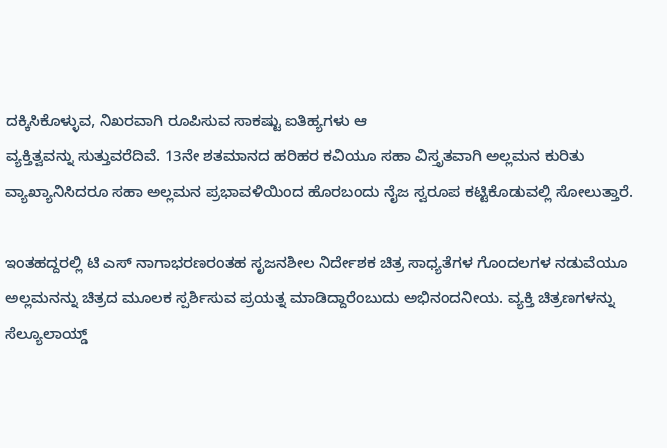ದಕ್ಕಿಸಿಕೊಳ್ಳುವ, ನಿಖರವಾಗಿ ರೂಪಿಸುವ ಸಾಕಷ್ಟು ಐತಿಹ್ಯಗಳು ಆ
ವ್ಯಕ್ತಿತ್ವವನ್ನು ಸುತ್ತುವರೆದಿವೆ. 13ನೇ ಶತಮಾನದ ಹರಿಹರ ಕವಿಯೂ ಸಹಾ ವಿಸ್ತೃತವಾಗಿ ಅಲ್ಲಮನ ಕುರಿತು ವ್ಯಾಖ್ಯಾನಿಸಿದರೂ ಸಹಾ ಅಲ್ಲಮನ ಪ್ರಭಾವಳಿಯಿಂದ ಹೊರಬಂದು ನೈಜ ಸ್ವರೂಪ ಕಟ್ಟಿಕೊಡುವಲ್ಲಿ ಸೋಲುತ್ತಾರೆ.

ಇಂತಹದ್ದರಲ್ಲಿ ಟಿ ಎಸ್ ನಾಗಾಭರಣರಂತಹ ಸೃಜನಶೀಲ ನಿರ್ದೇಶಕ ಚಿತ್ರ ಸಾಧ್ಯತೆಗಳ ಗೊಂದಲಗಳ ನಡುವೆಯೂ ಅಲ್ಲಮನನ್ನು ಚಿತ್ರದ ಮೂಲಕ ಸ್ಪರ್ಶಿಸುವ ಪ್ರಯತ್ನ ಮಾಡಿದ್ದಾರೆಂಬುದು ಅಭಿನಂದನೀಯ. ವ್ಯಕ್ತಿ ಚಿತ್ರಣಗಳನ್ನು ಸೆಲ್ಯೂಲಾಯ್ಡ್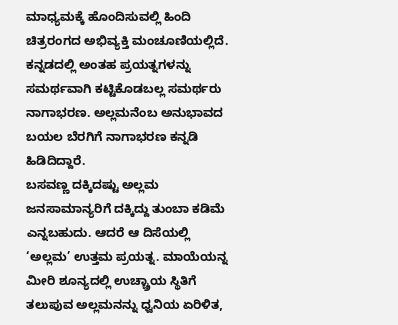ಮಾಧ್ಯಮಕ್ಕೆ ಹೊಂದಿಸುವಲ್ಲಿ ಹಿಂದಿ ಚಿತ್ರರಂಗದ ಅಭಿವ್ಯಕ್ತಿ ಮಂಚೂಣಿಯಲ್ಲಿದೆ. ಕನ್ನಡದಲ್ಲಿ ಅಂತಹ ಪ್ರಯತ್ನಗಳನ್ನು ಸಮರ್ಥವಾಗಿ ಕಟ್ಟಿಕೊಡಬಲ್ಲ ಸಮರ್ಥರು ನಾಗಾಭರಣ. ಅಲ್ಲಮನೆಂಬ ಅನುಭಾವದ ಬಯಲ ಬೆರಗಿಗೆ ನಾಗಾಭರಣ ಕನ್ನಡಿ ಹಿಡಿದಿದ್ದಾರೆ.
ಬಸವಣ್ಣ ದಕ್ಕಿದಷ್ಟು ಅಲ್ಲಮ ಜನಸಾಮಾನ್ಯರಿಗೆ ದಕ್ಕಿದ್ದು ತುಂಬಾ ಕಡಿಮೆ ಎನ್ನಬಹುದು. ಆದರೆ ಆ ದಿಸೆಯಲ್ಲಿ ‘ಅಲ್ಲಮ’ ಉತ್ತಮ ಪ್ರಯತ್ನ. ಮಾಯೆಯನ್ನ ಮೀರಿ ಶೂನ್ಯದಲ್ಲಿ ಉಚ್ಚ್ರಾಯ ಸ್ಥಿತಿಗೆ ತಲುಪುವ ಅಲ್ಲಮನನ್ನು ಧ್ವನಿಯ ಏರಿಳಿತ,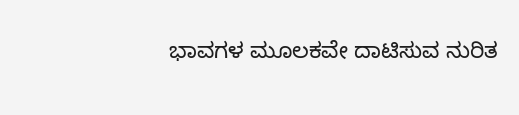ಭಾವಗಳ ಮೂಲಕವೇ ದಾಟಿಸುವ ನುರಿತ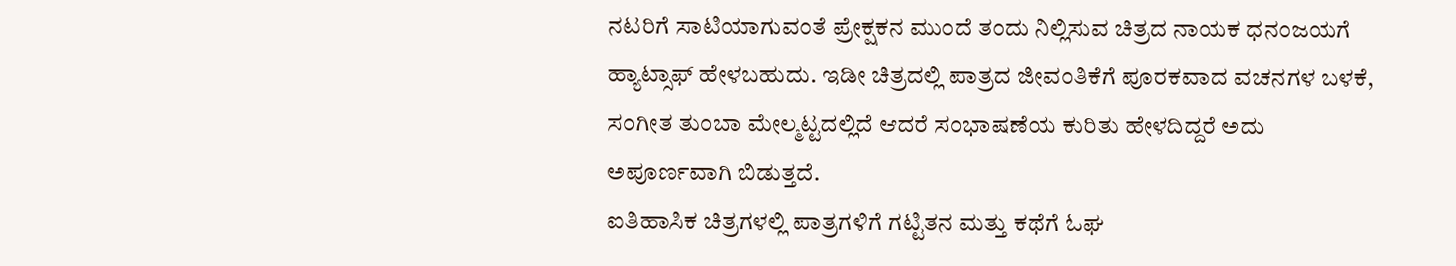ನಟರಿಗೆ ಸಾಟಿಯಾಗುವಂತೆ ಪ್ರೇಕ್ಷಕನ ಮುಂದೆ ತಂದು ನಿಲ್ಲಿಸುವ ಚಿತ್ರದ ನಾಯಕ ಧನಂಜಯಗೆ ಹ್ಯಾಟ್ಸಾಫ್ ಹೇಳಬಹುದು. ಇಡೀ ಚಿತ್ರದಲ್ಲಿ ಪಾತ್ರದ ಜೀವಂತಿಕೆಗೆ ಪೂರಕವಾದ ವಚನಗಳ ಬಳಕೆ, ಸಂಗೀತ ತುಂಬಾ ಮೇಲ್ಮಟ್ಟದಲ್ಲಿದೆ ಆದರೆ ಸಂಭಾಷಣೆಯ ಕುರಿತು ಹೇಳದಿದ್ದರೆ ಅದು ಅಪೂರ್ಣವಾಗಿ ಬಿಡುತ್ತದೆ.
ಐತಿಹಾಸಿಕ ಚಿತ್ರಗಳಲ್ಲಿ ಪಾತ್ರಗಳಿಗೆ ಗಟ್ಟಿತನ ಮತ್ತು ಕಥೆಗೆ ಓಘ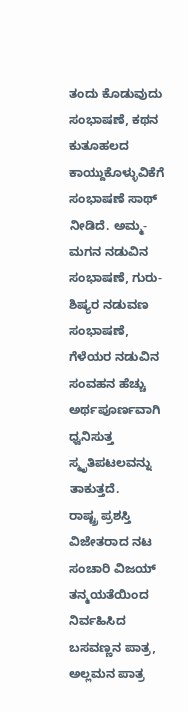ತಂದು ಕೊಡುವುದು ಸಂಭಾಷಣೆ, ಕಥನ ಕುತೂಹಲದ ಕಾಯ್ದುಕೊಳ್ಳುವಿಕೆಗೆ ಸಂಭಾಷಣೆ ಸಾಥ್ ನೀಡಿದೆ. ಅಮ್ಮ-ಮಗನ ನಡುವಿನ ಸಂಭಾಷಣೆ, ಗುರು-ಶಿಷ್ಯರ ನಡುವಣ ಸಂಭಾಷಣೆ, ಗೆಳೆಯರ ನಡುವಿನ ಸಂವಹನ ಹೆಚ್ಚು ಅರ್ಥಪೂರ್ಣವಾಗಿ ಧ್ವನಿಸುತ್ತ ಸ್ಮೃತಿಪಟಲವನ್ನು ತಾಕುತ್ತದೆ.
ರಾಷ್ಟ್ರ ಪ್ರಶಸ್ತಿ ವಿಜೇತರಾದ ನಟ ಸಂಚಾರಿ ವಿಜಯ್ ತನ್ಮಯತೆಯಿಂದ ನಿರ್ವಹಿಸಿದ ಬಸವಣ್ಣನ ಪಾತ್ರ, ಅಲ್ಲಮನ ಪಾತ್ರ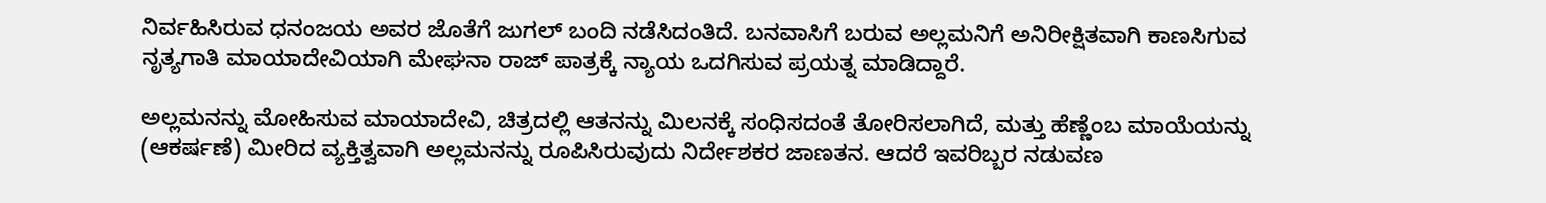ನಿರ್ವಹಿಸಿರುವ ಧನಂಜಯ ಅವರ ಜೊತೆಗೆ ಜುಗಲ್ ಬಂದಿ ನಡೆಸಿದಂತಿದೆ. ಬನವಾಸಿಗೆ ಬರುವ ಅಲ್ಲಮನಿಗೆ ಅನಿರೀಕ್ಷಿತವಾಗಿ ಕಾಣಸಿಗುವ ನೃತ್ಯಗಾತಿ ಮಾಯಾದೇವಿಯಾಗಿ ಮೇಘನಾ ರಾಜ್ ಪಾತ್ರಕ್ಕೆ ನ್ಯಾಯ ಒದಗಿಸುವ ಪ್ರಯತ್ನ ಮಾಡಿದ್ದಾರೆ.

ಅಲ್ಲಮನನ್ನು ಮೋಹಿಸುವ ಮಾಯಾದೇವಿ, ಚಿತ್ರದಲ್ಲಿ ಆತನನ್ನು ಮಿಲನಕ್ಕೆ ಸಂಧಿಸದಂತೆ ತೋರಿಸಲಾಗಿದೆ, ಮತ್ತು ಹೆಣ್ಣೆಂಬ ಮಾಯೆಯನ್ನು (ಆಕರ್ಷಣೆ) ಮೀರಿದ ವ್ಯಕ್ತಿತ್ವವಾಗಿ ಅಲ್ಲಮನನ್ನು ರೂಪಿಸಿರುವುದು ನಿರ್ದೇಶಕರ ಜಾಣತನ. ಆದರೆ ಇವರಿಬ್ಬರ ನಡುವಣ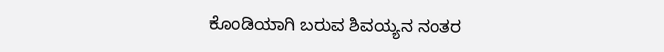ಕೊಂಡಿಯಾಗಿ ಬರುವ ಶಿವಯ್ಯನ ನಂತರ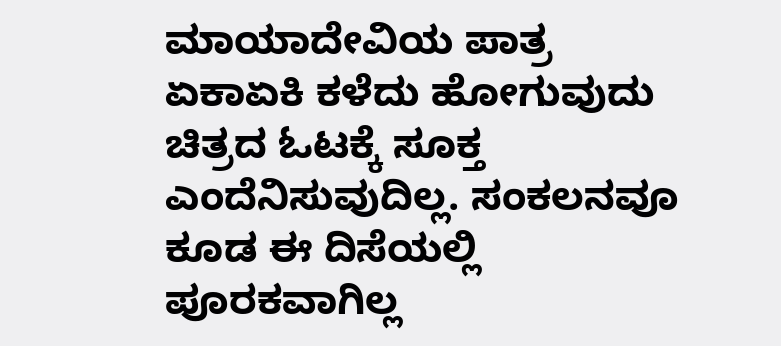ಮಾಯಾದೇವಿಯ ಪಾತ್ರ ಏಕಾಏಕಿ ಕಳೆದು ಹೋಗುವುದು ಚಿತ್ರದ ಓಟಕ್ಕೆ ಸೂಕ್ತ ಎಂದೆನಿಸುವುದಿಲ್ಲ. ಸಂಕಲನವೂ ಕೂಡ ಈ ದಿಸೆಯಲ್ಲಿ ಪೂರಕವಾಗಿಲ್ಲ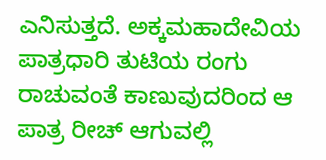ಎನಿಸುತ್ತದೆ. ಅಕ್ಕಮಹಾದೇವಿಯ ಪಾತ್ರಧಾರಿ ತುಟಿಯ ರಂಗು ರಾಚುವಂತೆ ಕಾಣುವುದರಿಂದ ಆ ಪಾತ್ರ ರೀಚ್ ಆಗುವಲ್ಲಿ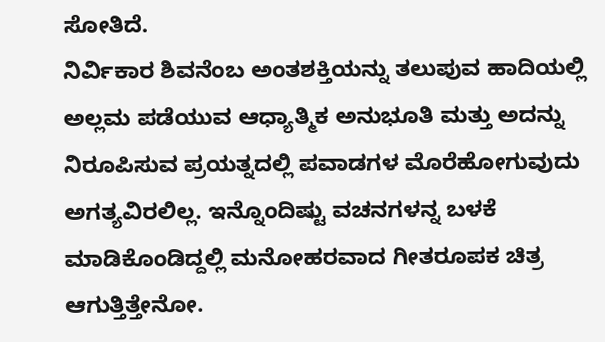ಸೋತಿದೆ.
ನಿರ್ವಿಕಾರ ಶಿವನೆಂಬ ಅಂತಶಕ್ತಿಯನ್ನು ತಲುಪುವ ಹಾದಿಯಲ್ಲಿ ಅಲ್ಲಮ ಪಡೆಯುವ ಆಧ್ಯಾತ್ಮಿಕ ಅನುಭೂತಿ ಮತ್ತು ಅದನ್ನು ನಿರೂಪಿಸುವ ಪ್ರಯತ್ನದಲ್ಲಿ ಪವಾಡಗಳ ಮೊರೆಹೋಗುವುದು ಅಗತ್ಯವಿರಲಿಲ್ಲ. ಇನ್ನೊಂದಿಷ್ಟು ವಚನಗಳನ್ನ ಬಳಕೆ ಮಾಡಿಕೊಂಡಿದ್ದಲ್ಲಿ ಮನೋಹರವಾದ ಗೀತರೂಪಕ ಚಿತ್ರ ಆಗುತ್ತಿತ್ತೇನೋ.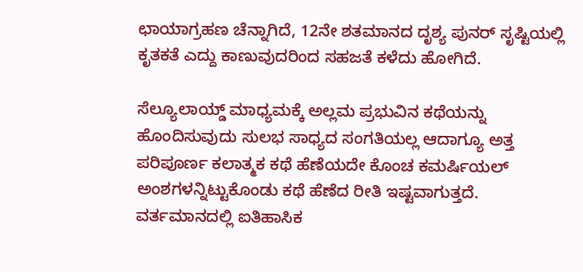ಛಾಯಾಗ್ರಹಣ ಚೆನ್ನಾಗಿದೆ, 12ನೇ ಶತಮಾನದ ದೃಶ್ಯ ಪುನರ್ ಸೃಷ್ಟಿಯಲ್ಲಿ ಕೃತಕತೆ ಎದ್ದು ಕಾಣುವುದರಿಂದ ಸಹಜತೆ ಕಳೆದು ಹೋಗಿದೆ.

ಸೆಲ್ಯೂಲಾಯ್ಡ್ ಮಾಧ್ಯಮಕ್ಕೆ ಅಲ್ಲಮ ಪ್ರಭುವಿನ ಕಥೆಯನ್ನು ಹೊಂದಿಸುವುದು ಸುಲಭ ಸಾಧ್ಯದ ಸಂಗತಿಯಲ್ಲ ಆದಾಗ್ಯೂ ಅತ್ತ ಪರಿಪೂರ್ಣ ಕಲಾತ್ಮಕ ಕಥೆ ಹೆಣೆಯದೇ ಕೊಂಚ ಕಮರ್ಷಿಯಲ್ ಅಂಶಗಳನ್ನಿಟ್ಟುಕೊಂಡು ಕಥೆ ಹೆಣೆದ ರೀತಿ ಇಷ್ಟವಾಗುತ್ತದೆ. ವರ್ತಮಾನದಲ್ಲಿ ಐತಿಹಾಸಿಕ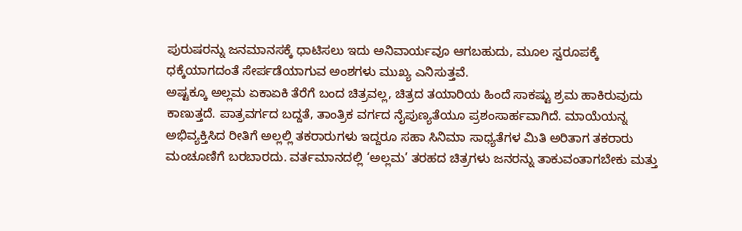ಪುರುಷರನ್ನು ಜನಮಾನಸಕ್ಕೆ ಧಾಟಿಸಲು ಇದು ಅನಿವಾರ್ಯವೂ ಆಗಬಹುದು, ಮೂಲ ಸ್ವರೂಪಕ್ಕೆ ಧಕ್ಕೆಯಾಗದಂತೆ ಸೇರ್ಪಡೆಯಾಗುವ ಅಂಶಗಳು ಮುಖ್ಯ ಎನಿಸುತ್ತವೆ.
ಅಷ್ಟಕ್ಕೂ ಅಲ್ಲಮ ಏಕಾಏಕಿ ತೆರೆಗೆ ಬಂದ ಚಿತ್ರವಲ್ಲ, ಚಿತ್ರದ ತಯಾರಿಯ ಹಿಂದೆ ಸಾಕಷ್ಟು ಶ್ರಮ ಹಾಕಿರುವುದು ಕಾಣುತ್ತದೆ. ಪಾತ್ರವರ್ಗದ ಬದ್ದತೆ, ತಾಂತ್ರಿಕ ವರ್ಗದ ನೈಪುಣ್ಯತೆಯೂ ಪ್ರಶಂಸಾರ್ಹವಾಗಿದೆ. ಮಾಯೆಯನ್ನ ಅಭಿವ್ಯಕ್ತಿಸಿದ ರೀತಿಗೆ ಅಲ್ಲಲ್ಲಿ ತಕರಾರುಗಳು ಇದ್ದರೂ ಸಹಾ ಸಿನಿಮಾ ಸಾಧ್ಯತೆಗಳ ಮಿತಿ ಅರಿತಾಗ ತಕರಾರು ಮಂಚೂಣಿಗೆ ಬರಬಾರದು. ವರ್ತಮಾನದಲ್ಲಿ ‘ಅಲ್ಲಮ’ ತರಹದ ಚಿತ್ರಗಳು ಜನರನ್ನು ತಾಕುವಂತಾಗಬೇಕು ಮತ್ತು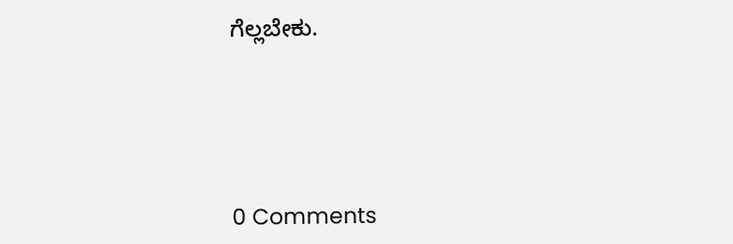ಗೆಲ್ಲಬೇಕು.





0 Comments